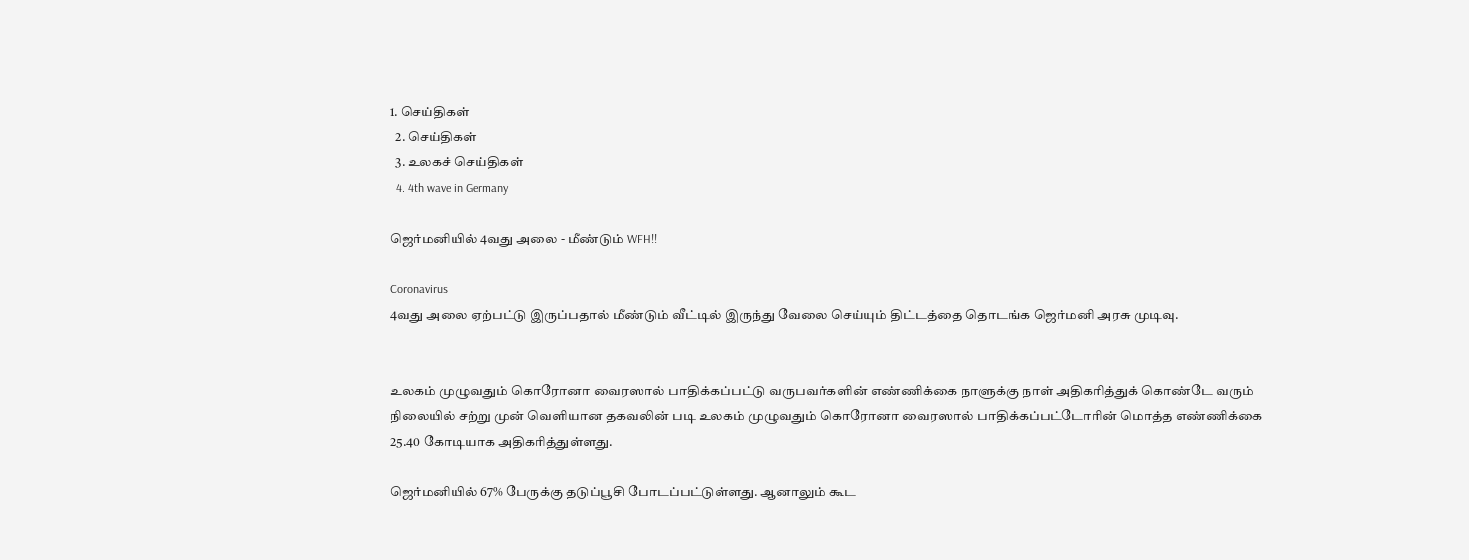1. செய்திகள்
  2. செய்திகள்
  3. உலகச் செய்திகள்
  4. 4th wave in Germany

ஜெர்மனியில் 4வது அலை - மீண்டும் WFH!!

Coronavirus
4வது அலை ஏற்பட்டு இருப்பதால் மீண்டும் வீட்டில் இருந்து வேலை செய்யும் திட்டத்தை தொடங்க ஜெர்மனி அரசு முடிவு.


உலகம் முழுவதும் கொரோனா வைரஸால் பாதிக்கப்பட்டு வருபவர்களின் எண்ணிக்கை நாளுக்கு நாள் அதிகரித்துக் கொண்டே வரும் நிலையில் சற்று முன் வெளியான தகவலின் படி உலகம் முழுவதும் கொரோனா வைரஸால் பாதிக்கப்பட்டோரின் மொத்த எண்ணிக்கை 25.40 கோடியாக அதிகரித்துள்ளது.

ஜெர்மனியில் 67% பேருக்கு தடுப்பூசி போடப்பட்டுள்ளது. ஆனாலும் கூட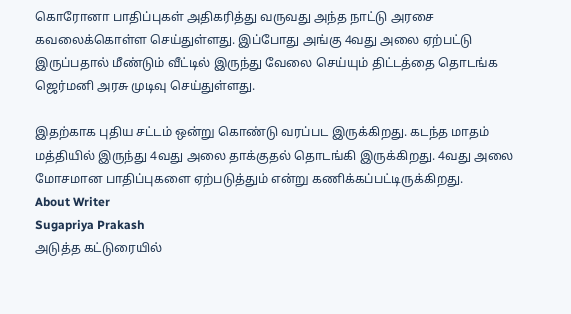கொரோனா பாதிப்புகள் அதிகரித்து வருவது அந்த நாட்டு அரசை கவலைக்கொள்ள செய்துள்ளது. இப்போது அங்கு 4வது அலை ஏற்பட்டு இருப்பதால் மீண்டும் வீட்டில் இருந்து வேலை செய்யும் திட்டத்தை தொடங்க ஜெர்மனி அரசு முடிவு செய்துள்ளது.

இதற்காக புதிய சட்டம் ஒன்று கொண்டு வரப்பட இருக்கிறது. கடந்த மாதம் மத்தியில் இருந்து 4வது அலை தாக்குதல் தொடங்கி இருக்கிறது. 4வது அலை மோசமான பாதிப்புகளை ஏற்படுத்தும் என்று கணிக்கப்பட்டிருக்கிறது.
About Writer
Sugapriya Prakash
அடுத்த கட்டுரையில்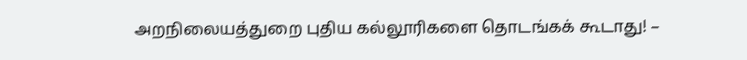அறநிலையத்துறை புதிய கல்லூரிகளை தொடங்கக் கூடாது! –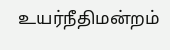உயர்நீதிமன்றம்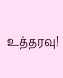உத்தரவு!